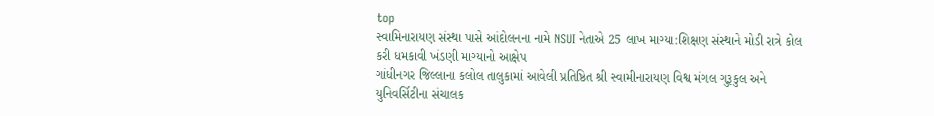top
સ્વામિનારાયણ સંસ્થા પાસે આંદોલનના નામે NSUI નેતાએ 25 લાખ માગ્યા:શિક્ષણ સંસ્થાને મોડી રાત્રે કોલ કરી ધમકાવી ખંડણી માગ્યાનો આક્ષેપ
ગાંધીનગર જિલ્લાના કલોલ તાલુકામાં આવેલી પ્રતિષ્ઠિત શ્રી સ્વામીનારાયણ વિશ્વ મંગલ ગુરૂકુલ અને યુનિવર્સિટીના સંચાલક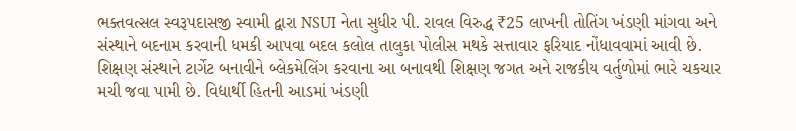ભક્તવત્સલ સ્વરૂપદાસજી સ્વામી દ્વારા NSUI નેતા સુધીર પી. રાવલ વિરુદ્ધ ₹25 લાખની તોતિંગ ખંડણી માંગવા અને સંસ્થાને બદનામ કરવાની ધમકી આપવા બદલ કલોલ તાલુકા પોલીસ મથકે સત્તાવાર ફરિયાદ નોંધાવવામાં આવી છે. શિક્ષણ સંસ્થાને ટાર્ગેટ બનાવીને બ્લેકમેલિંગ કરવાના આ બનાવથી શિક્ષણ જગત અને રાજકીય વર્તુળોમાં ભારે ચકચાર મચી જવા પામી છે. વિદ્યાર્થી હિતની આડમાં ખંડણી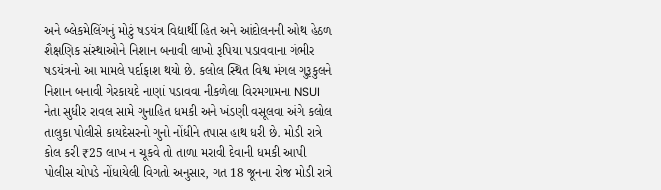અને બ્લેકમેલિંગનું મોટું ષડયંત્ર વિદ્યાર્થી હિત અને આંદોલનની ઓથ હેઠળ શૈક્ષણિક સંસ્થાઓને નિશાન બનાવી લાખો રૂપિયા પડાવવાના ગંભીર ષડયંત્રનો આ મામલે પર્દાફાશ થયો છે. કલોલ સ્થિત વિશ્વ મંગલ ગુરૂકુલને નિશાન બનાવી ગેરકાયદે નાણાં પડાવવા નીકળેલા વિરમગામના NSUI નેતા સુધીર રાવલ સામે ગુનાહિત ધમકી અને ખંડણી વસૂલવા અંગે કલોલ તાલુકા પોલીસે કાયદેસરનો ગુનો નોંધીને તપાસ હાથ ધરી છે. મોડી રાત્રે કોલ કરી ₹25 લાખ ન ચૂકવે તો તાળા મરાવી દેવાની ધમકી આપી પોલીસ ચોપડે નોંધાયેલી વિગતો અનુસાર, ગત 18 જૂનના રોજ મોડી રાત્રે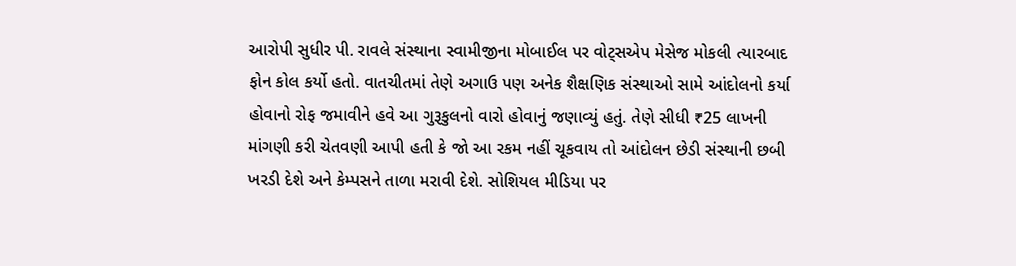આરોપી સુધીર પી. રાવલે સંસ્થાના સ્વામીજીના મોબાઈલ પર વોટ્સએપ મેસેજ મોકલી ત્યારબાદ ફોન કોલ કર્યો હતો. વાતચીતમાં તેણે અગાઉ પણ અનેક શૈક્ષણિક સંસ્થાઓ સામે આંદોલનો કર્યા હોવાનો રોફ જમાવીને હવે આ ગુરૂકુલનો વારો હોવાનું જણાવ્યું હતું. તેણે સીધી ₹25 લાખની માંગણી કરી ચેતવણી આપી હતી કે જો આ રકમ નહીં ચૂકવાય તો આંદોલન છેડી સંસ્થાની છબી ખરડી દેશે અને કેમ્પસને તાળા મરાવી દેશે. સોશિયલ મીડિયા પર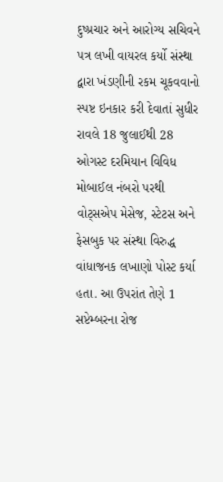દુષ્પ્રચાર અને આરોગ્ય સચિવને પત્ર લખી વાયરલ કર્યો સંસ્થા દ્વારા ખંડણીની રકમ ચૂકવવાનો સ્પષ્ટ ઇનકાર કરી દેવાતાં સુધીર રાવલે 18 જુલાઈથી 28 ઓગસ્ટ દરમિયાન વિવિધ મોબાઈલ નંબરો પરથી વોટ્સએપ મેસેજ, સ્ટેટસ અને ફેસબુક પર સંસ્થા વિરુદ્ધ વાંધાજનક લખાણો પોસ્ટ કર્યા હતા. આ ઉપરાંત તેણે 1 સપ્ટેમ્બરના રોજ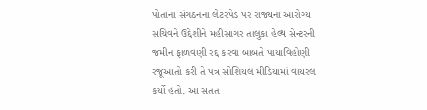પોતાના સંગઠનના લેટરપેડ પર રાજ્યના આરોગ્ય સચિવને ઉદ્દેશીને મહીસાગર તાલુકા હેલ્થ સેન્ટરની જમીન ફાળવણી રદ્દ કરવા બાબતે પાયાવિહોણી રજૂઆતો કરી તે પત્ર સોશિયલ મીડિયામાં વાયરલ કર્યો હતો. આ સતત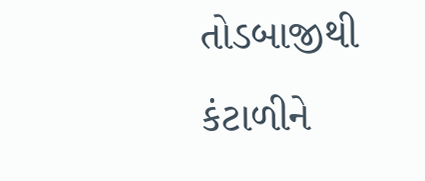તોડબાજીથી કંટાળીને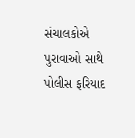સંચાલકોએ પુરાવાઓ સાથે પોલીસ ફરિયાદ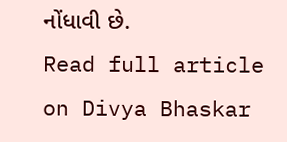નોંધાવી છે.
Read full article on Divya Bhaskar